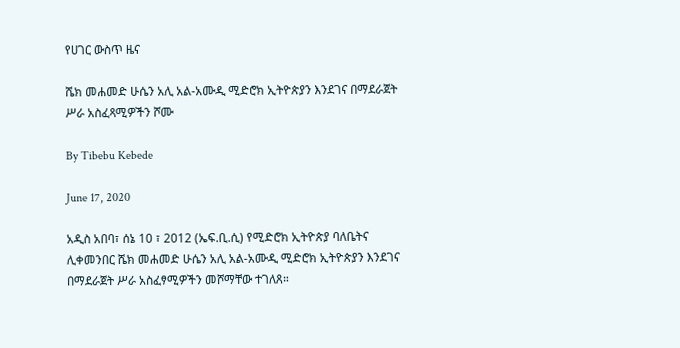የሀገር ውስጥ ዜና

ሼክ መሐመድ ሁሴን አሊ አል-አሙዲ ሚድሮክ ኢትዮጵያን እንደገና በማደራጀት ሥራ አስፈጻሚዎችን ሾሙ

By Tibebu Kebede

June 17, 2020

አዲስ አበባ፣ ሰኔ 10 ፣ 2012 (ኤፍ.ቢ.ሲ) የሚድሮክ ኢትዮጵያ ባለቤትና ሊቀመንበር ሼክ መሐመድ ሁሴን አሊ አል-አሙዲ ሚድሮክ ኢትዮጵያን እንደገና በማደራጀት ሥራ አስፈፃሚዎችን መሾማቸው ተገለጸ።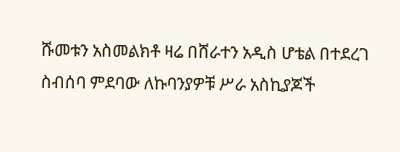ሹመቱን አስመልክቶ ዛሬ በሸራተን አዲስ ሆቴል በተደረገ ስብሰባ ምደባው ለኩባንያዎቹ ሥራ አስኪያጆች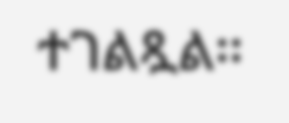ተገልጿል፡፡